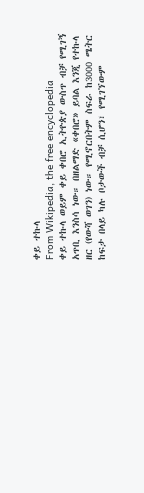ቀይ ተኩላ
From Wikipedia, the free encyclopedia
ቀይ ተኩላ ወይም ቀይ ቀበሮ ኢትዮጵያ ውስጥ ብቻ የሚገኝ አጥቢ እንስሳ ነው። በዘልማድ «ቀበሮ» ይባል እንጂ የተኩላ ዘር (የውሻ ወገን) ነው። የሚኖርበትም ስፍራ ከ3000 ሜትር ከፍታ በላይ ካሉ ቦታውች ብቻ ሲሆን፣ የሚገኘውም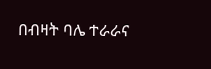በብዛት ባሌ ተራራና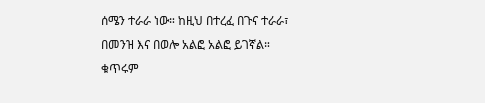ሰሜን ተራራ ነው። ከዚህ በተረፈ በጉና ተራራ፣ በመንዝ እና በወሎ አልፎ አልፎ ይገኛል። ቁጥሩም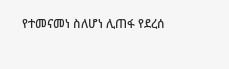የተመናመነ ስለሆነ ሊጠፋ የደረሰ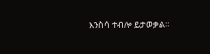እንስሳ ተብሎ ይታወቃል።